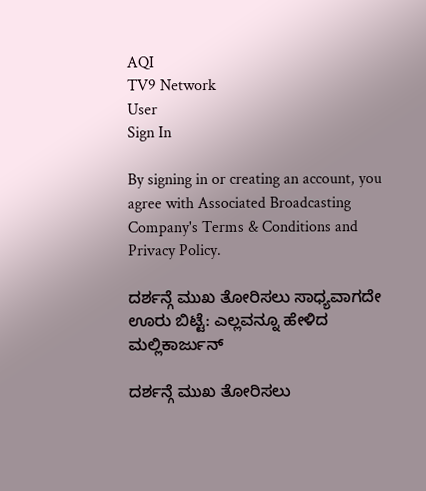AQI
TV9 Network
User
Sign In

By signing in or creating an account, you agree with Associated Broadcasting Company's Terms & Conditions and Privacy Policy.

ದರ್ಶನ್ಗೆ ಮುಖ ತೋರಿಸಲು ಸಾಧ್ಯವಾಗದೇ ಊರು ಬಿಟ್ಟೆ: ಎಲ್ಲವನ್ನೂ ಹೇಳಿದ ಮಲ್ಲಿಕಾರ್ಜುನ್

ದರ್ಶನ್ಗೆ ಮುಖ ತೋರಿಸಲು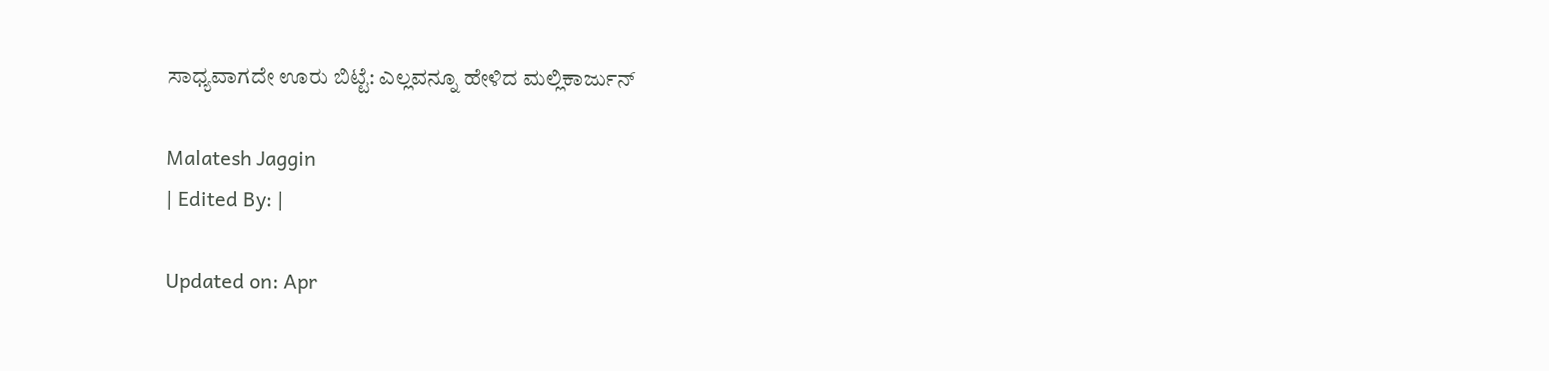ಸಾಧ್ಯವಾಗದೇ ಊರು ಬಿಟ್ಟೆ: ಎಲ್ಲವನ್ನೂ ಹೇಳಿದ ಮಲ್ಲಿಕಾರ್ಜುನ್

Malatesh Jaggin
| Edited By: |

Updated on: Apr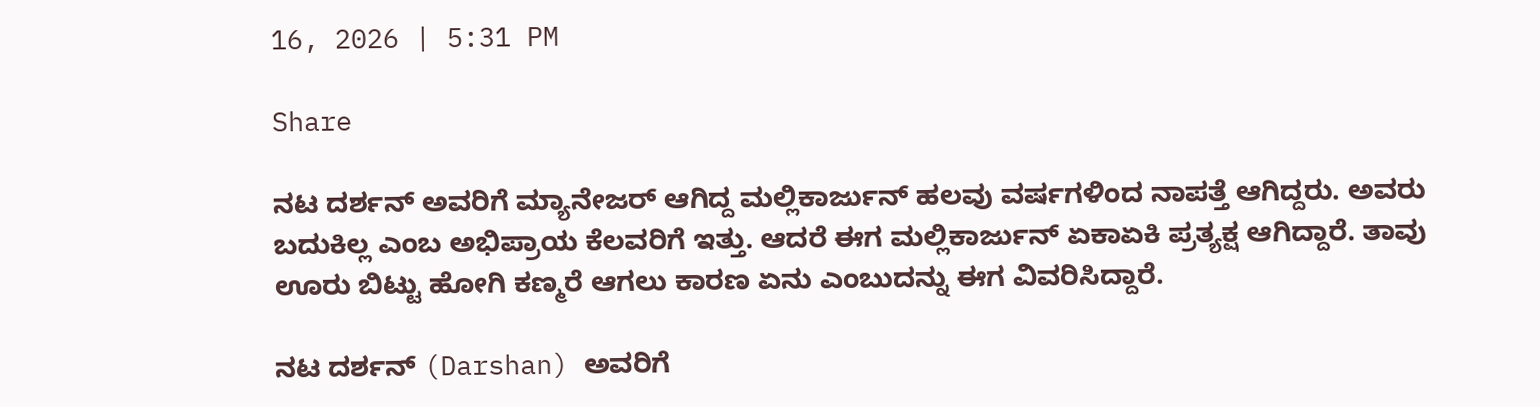16, 2026 | 5:31 PM

Share

ನಟ ದರ್ಶನ್ ಅವರಿಗೆ ಮ್ಯಾನೇಜರ್ ಆಗಿದ್ದ ಮಲ್ಲಿಕಾರ್ಜುನ್ ಹಲವು ವರ್ಷಗಳಿಂದ ನಾಪತ್ತೆ ಆಗಿದ್ದರು. ಅವರು ಬದುಕಿಲ್ಲ ಎಂಬ ಅಭಿಪ್ರಾಯ ಕೆಲವರಿಗೆ ಇತ್ತು. ಆದರೆ ಈಗ ಮಲ್ಲಿಕಾರ್ಜುನ್ ಏಕಾಏಕಿ ಪ್ರತ್ಯಕ್ಷ ಆಗಿದ್ದಾರೆ. ತಾವು ಊರು ಬಿಟ್ಟು ಹೋಗಿ ಕಣ್ಮರೆ ಆಗಲು ಕಾರಣ ಏನು ಎಂಬುದನ್ನು ಈಗ ವಿವರಿಸಿದ್ದಾರೆ.

ನಟ ದರ್ಶನ್ (Darshan) ಅವರಿಗೆ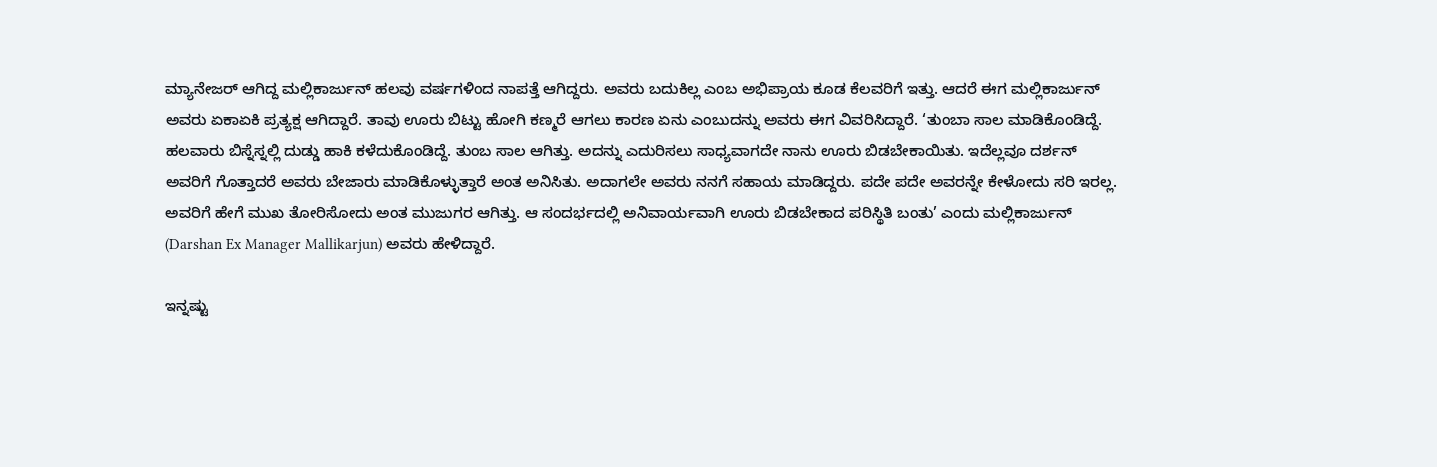ಮ್ಯಾನೇಜರ್ ಆಗಿದ್ದ ಮಲ್ಲಿಕಾರ್ಜುನ್ ಹಲವು ವರ್ಷಗಳಿಂದ ನಾಪತ್ತೆ ಆಗಿದ್ದರು. ಅವರು ಬದುಕಿಲ್ಲ ಎಂಬ ಅಭಿಪ್ರಾಯ ಕೂಡ ಕೆಲವರಿಗೆ ಇತ್ತು. ಆದರೆ ಈಗ ಮಲ್ಲಿಕಾರ್ಜುನ್ ಅವರು ಏಕಾಏಕಿ ಪ್ರತ್ಯಕ್ಷ ಆಗಿದ್ದಾರೆ. ತಾವು ಊರು ಬಿಟ್ಟು ಹೋಗಿ ಕಣ್ಮರೆ ಆಗಲು ಕಾರಣ ಏನು ಎಂಬುದನ್ನು ಅವರು ಈಗ ವಿವರಿಸಿದ್ದಾರೆ. ‘ತುಂಬಾ ಸಾಲ ಮಾಡಿಕೊಂಡಿದ್ದೆ. ಹಲವಾರು ಬಿಸ್ನೆಸ್ನಲ್ಲಿ ದುಡ್ಡು ಹಾಕಿ ಕಳೆದುಕೊಂಡಿದ್ದೆ. ತುಂಬ ಸಾಲ ಆಗಿತ್ತು. ಅದನ್ನು ಎದುರಿಸಲು ಸಾಧ್ಯವಾಗದೇ ನಾನು ಊರು ಬಿಡಬೇಕಾಯಿತು. ಇದೆಲ್ಲವೂ ದರ್ಶನ್ ಅವರಿಗೆ ಗೊತ್ತಾದರೆ ಅವರು ಬೇಜಾರು ಮಾಡಿಕೊಳ್ಳುತ್ತಾರೆ ಅಂತ ಅನಿಸಿತು. ಅದಾಗಲೇ ಅವರು ನನಗೆ ಸಹಾಯ ಮಾಡಿದ್ದರು. ಪದೇ ಪದೇ ಅವರನ್ನೇ ಕೇಳೋದು ಸರಿ ಇರಲ್ಲ. ಅವರಿಗೆ ಹೇಗೆ ಮುಖ ತೋರಿಸೋದು ಅಂತ ಮುಜುಗರ ಆಗಿತ್ತು. ಆ ಸಂದರ್ಭದಲ್ಲಿ ಅನಿವಾರ್ಯವಾಗಿ ಊರು ಬಿಡಬೇಕಾದ ಪರಿಸ್ಥಿತಿ ಬಂತು’ ಎಂದು ಮಲ್ಲಿಕಾರ್ಜುನ್ (Darshan Ex Manager Mallikarjun) ಅವರು ಹೇಳಿದ್ದಾರೆ.

ಇನ್ನಷ್ಟು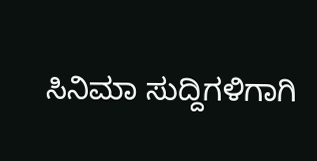ಸಿನಿಮಾ ಸುದ್ದಿಗಳಿಗಾಗಿ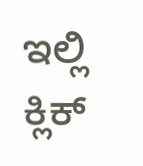ಇಲ್ಲಿ ಕ್ಲಿಕ್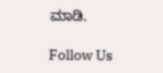ಮಾಡಿ.

Follow Us